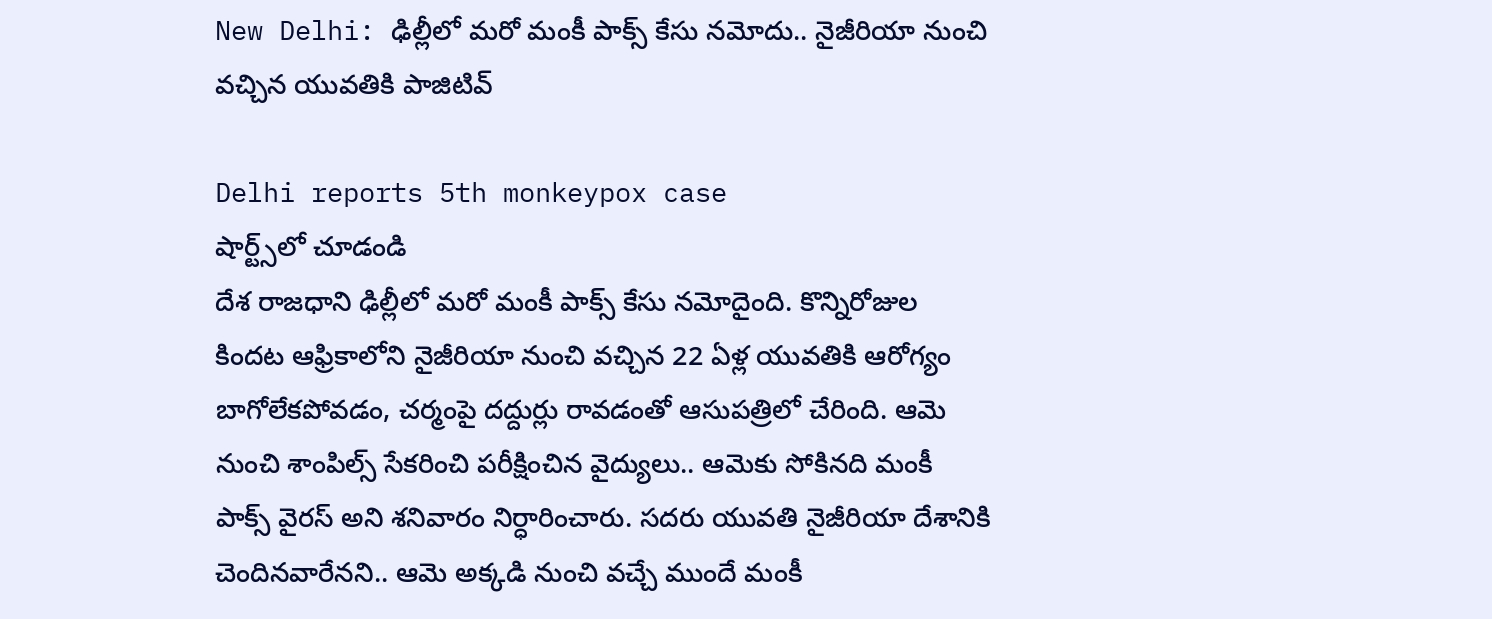New Delhi: ఢిల్లీలో మరో మంకీ పాక్స్ కేసు నమోదు.. నైజీరియా నుంచి వచ్చిన యువతికి పాజిటివ్

Delhi reports 5th monkeypox case
షార్ట్స్‌లో చూడండి
దేశ రాజధాని ఢిల్లీలో మరో మంకీ పాక్స్ కేసు నమోదైంది. కొన్నిరోజుల కిందట ఆఫ్రికాలోని నైజీరియా నుంచి వచ్చిన 22 ఏళ్ల యువతికి ఆరోగ్యం బాగోలేకపోవడం, చర్మంపై దద్దుర్లు రావడంతో ఆసుపత్రిలో చేరింది. ఆమె నుంచి శాంపిల్స్ సేకరించి పరీక్షించిన వైద్యులు.. ఆమెకు సోకినది మంకీ పాక్స్ వైరస్ అని శనివారం నిర్ధారించారు. సదరు యువతి నైజీరియా దేశానికి చెందినవారేనని.. ఆమె అక్కడి నుంచి వచ్చే ముందే మంకీ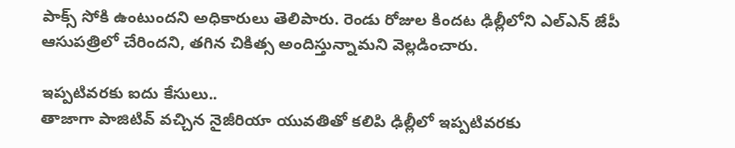పాక్స్ సోకి ఉంటుందని అధికారులు తెలిపారు. రెండు రోజుల కిందట ఢిల్లీలోని ఎల్ఎన్ జేపీ ఆసుపత్రిలో చేరిందని, తగిన చికిత్స అందిస్తున్నామని వెల్లడించారు.

ఇప్పటివరకు ఐదు కేసులు..
తాజాగా పాజిటివ్ వచ్చిన నైజీరియా యువతితో కలిపి ఢిల్లీలో ఇప్పటివరకు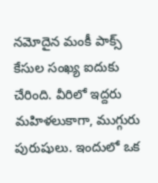నమోదైన మంకీ పాక్స్ కేసుల సంఖ్య ఐదుకు చేరింది. వీరిలో ఇద్దరు మహిళలుకాగా, ముగ్గురు పురుషులు. ఇందులో ఒక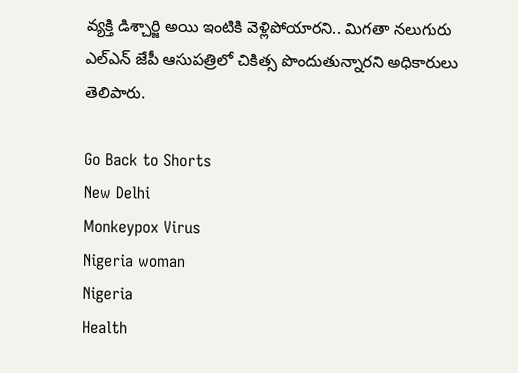వ్యక్తి డిశ్చార్జి అయి ఇంటికి వెళ్లిపోయారని.. మిగతా నలుగురు ఎల్ఎన్ జేపీ ఆసుపత్రిలో చికిత్స పొందుతున్నారని అధికారులు తెలిపారు.

Go Back to Shorts
New Delhi
Monkeypox Virus
Nigeria woman
Nigeria
Health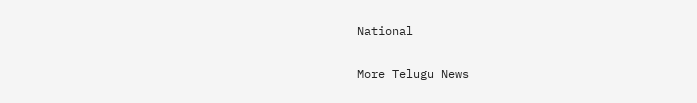National

More Telugu News